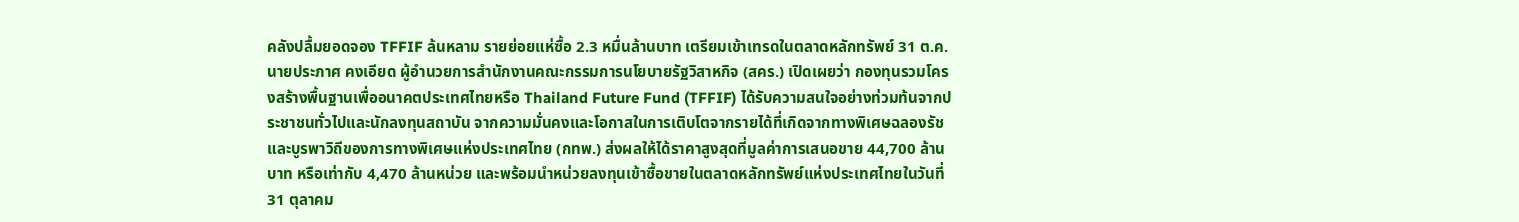คลังปลื้มยอดจอง TFFIF ล้นหลาม รายย่อยแห่ซื้อ 2.3 หมื่นล้านบาท เตรียมเข้าเทรดในตลาดหลักทรัพย์ 31 ต.ค.
นายประภาศ คงเอียด ผู้อำนวยการสำนักงานคณะกรรมการนโยบายรัฐวิสาหกิจ (สคร.) เปิดเผยว่า กองทุนรวมโครงสร้างพื้นฐานเพื่ออนาคตประเทศไทยหรือ Thailand Future Fund (TFFIF) ได้รับความสนใจอย่างท่วมท้นจากประชาชนทั่วไปและนักลงทุนสถาบัน จากความมั่นคงและโอกาสในการเติบโตจากรายได้ที่เกิดจากทางพิเศษฉลองรัชและบูรพาวิถีของการทางพิเศษแห่งประเทศไทย (กทพ.) ส่งผลให้ได้ราคาสูงสุดที่มูลค่าการเสนอขาย 44,700 ล้านบาท หรือเท่ากับ 4,470 ล้านหน่วย และพร้อมนำหน่วยลงทุนเข้าซื้อขายในตลาดหลักทรัพย์แห่งประเทศไทยในวันที่ 31 ตุลาคม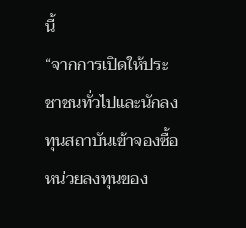นี้
“จากการเปิดให้ประชาชนทั่วไปและนักลงทุนสถาบันเข้าจองซื้อหน่วยลงทุนของ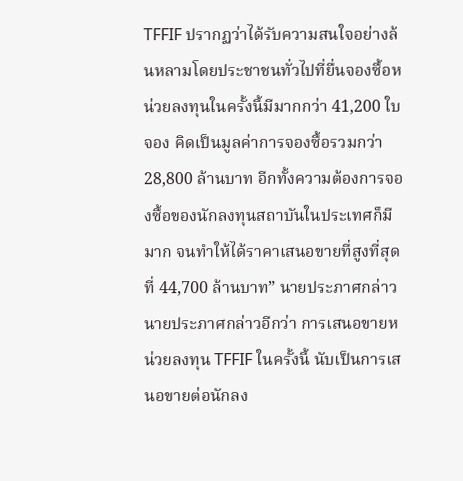TFFIF ปรากฏว่าได้รับความสนใจอย่างล้นหลามโดยประชาชนทั่วไปที่ยื่นจองซื้อหน่วยลงทุนในครั้งนี้มีมากกว่า 41,200 ใบจอง คิดเป็นมูลค่าการจองซื้อรวมกว่า 28,800 ล้านบาท อีกทั้งความต้องการจองซื้อของนักลงทุนสถาบันในประเทศก็มีมาก จนทำให้ได้ราคาเสนอขายที่สูงที่สุดที่ 44,700 ล้านบาท” นายประภาศกล่าว
นายประภาศกล่าวอีกว่า การเสนอขายหน่วยลงทุน TFFIF ในครั้งนี้ นับเป็นการเสนอขายต่อนักลง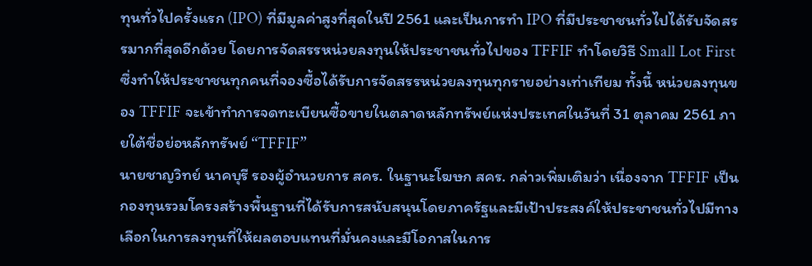ทุนทั่วไปครั้งแรก (IPO) ที่มีมูลค่าสูงที่สุดในปี 2561 และเป็นการทำ IPO ที่มีประชาชนทั่วไปได้รับจัดสรรมากที่สุดอีกด้วย โดยการจัดสรรหน่วยลงทุนให้ประชาชนทั่วไปของ TFFIF ทำโดยวิธี Small Lot First ซึ่งทำให้ประชาชนทุกคนที่จองซื้อได้รับการจัดสรรหน่วยลงทุนทุกรายอย่างเท่าเทียม ทั้งนี้ หน่วยลงทุนของ TFFIF จะเข้าทำการจดทะเบียนซื้อขายในตลาดหลักทรัพย์แห่งประเทศในวันที่ 31 ตุลาคม 2561 ภายใต้ชื่อย่อหลักทรัพย์ “TFFIF”
นายชาญวิทย์ นาคบุรี รองผู้อำนวยการ สคร. ในฐานะโฆษก สคร. กล่าวเพิ่มเติมว่า เนื่องจาก TFFIF เป็นกองทุนรวมโครงสร้างพื้นฐานที่ได้รับการสนับสนุนโดยภาครัฐและมีเป้าประสงค์ให้ประชาชนทั่วไปมีทางเลือกในการลงทุนที่ให้ผลตอบแทนที่มั่นคงและมีโอกาสในการ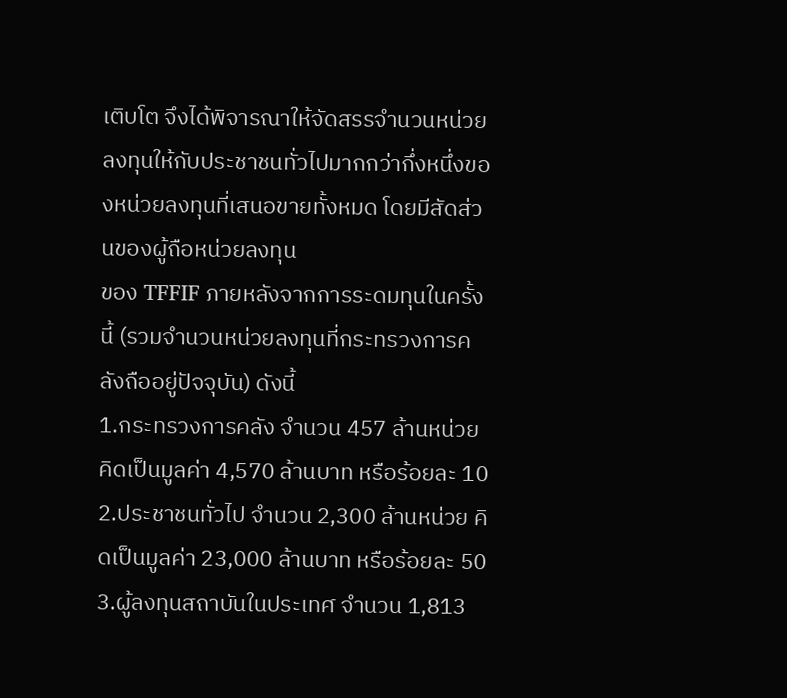เติบโต จึงได้พิจารณาให้จัดสรรจำนวนหน่วยลงทุนให้กับประชาชนทั่วไปมากกว่ากึ่งหนึ่งของหน่วยลงทุนที่เสนอขายทั้งหมด โดยมีสัดส่วนของผู้ถือหน่วยลงทุน
ของ TFFIF ภายหลังจากการระดมทุนในครั้งนี้ (รวมจำนวนหน่วยลงทุนที่กระทรวงการคลังถืออยู่ปัจจุบัน) ดังนี้
1.กระทรวงการคลัง จำนวน 457 ล้านหน่วย คิดเป็นมูลค่า 4,570 ล้านบาท หรือร้อยละ 10
2.ประชาชนทั่วไป จำนวน 2,300 ล้านหน่วย คิดเป็นมูลค่า 23,000 ล้านบาท หรือร้อยละ 50
3.ผู้ลงทุนสถาบันในประเทศ จำนวน 1,813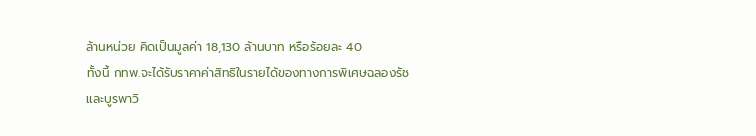ล้านหน่วย คิดเป็นมูลค่า 18,130 ล้านบาท หรือร้อยละ 40
ทั้งนี้ กทพ.จะได้รับราคาค่าสิทธิในรายได้ของทางการพิเศษฉลองรัชและบูรพาวิ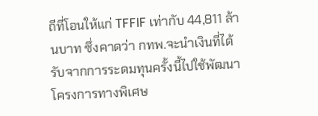ถีที่โอนให้แก่ TFFIF เท่ากับ 44,811 ล้านบาท ซึ่งคาดว่า กทพ.จะนำเงินที่ได้รับจากการระดมทุนครั้งนี้ไปใช้พัฒนาโครงการทางพิเศษ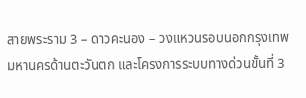สายพระราม 3 – ดาวคะนอง – วงแหวนรอบนอกกรุงเทพมหานครด้านตะวันตก และโครงการระบบทางด่วนขั้นที่ 3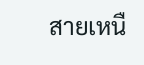สายเหนื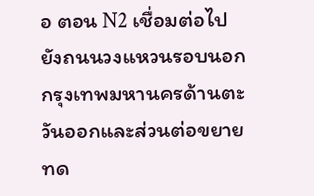อ ตอน N2 เชื่อมต่อไปยังถนนวงแหวนรอบนอกกรุงเทพมหานครด้านตะวันออกและส่วนต่อขยายทด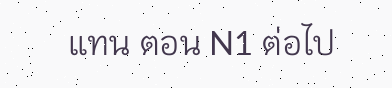แทน ตอน N1 ต่อไป